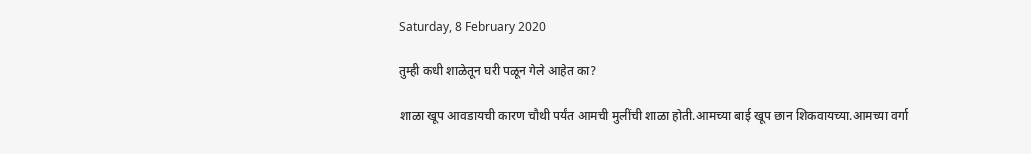Saturday, 8 February 2020

तुम्ही कधी शाळेतून घरी पळून गेले आहेत का?

शाळा खूप आवडायची कारण चौथी पर्यंत आमची मुलींची शाळा होती.आमच्या बाई खूप छान शिकवायच्या.आमच्या वर्गा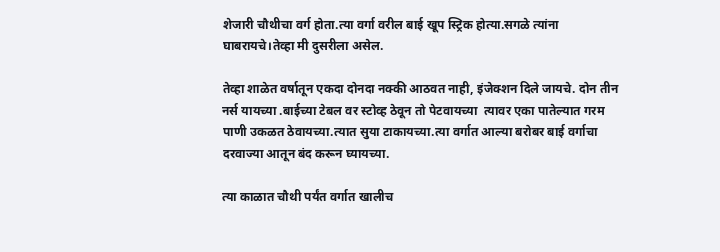शेजारी चौथीचा वर्ग होता.त्या वर्गा वरील बाई खूप स्ट्रिक होत्या.सगळे त्यांना घाबरायचे।तेव्हा मी दुसरीला असेल.

तेव्हा शाळेत वर्षातून एकदा दोनदा नक्की आठवत नाही, इंजेक्शन दिले जायचे. दोन तीन नर्स यायच्या .बाईच्या टेबल वर स्टोव्ह ठेवून तो पेटवायच्या  त्यावर एका पातेल्यात गरम पाणी उकळत ठेवायच्या.त्यात सुया टाकायच्या.त्या वर्गात आल्या बरोबर बाई वर्गाचा दरवाज्या आतून बंद करून घ्यायच्या.

त्या काळात चौथी पर्यंत वर्गात खालीच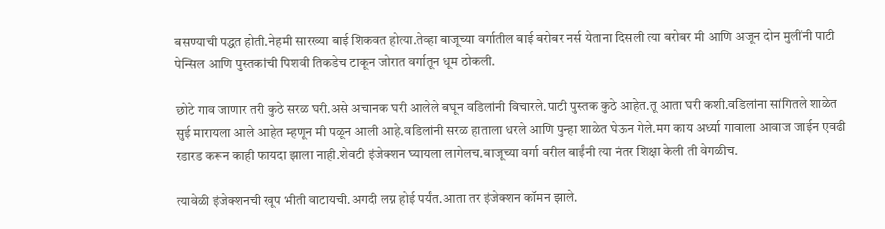बसण्याची पद्धत होती.नेहमी सारख्या बाई शिकवत होत्या.तेव्हा बाजूच्या वर्गातील बाई बरोबर नर्स येताना दिसली त्या बरोबर मी आणि अजून दोन मुलींनी पाटी पेन्सिल आणि पुस्तकांची पिशवी तिकडेच टाकून जोरात वर्गातून धूम ठोकली.

छोटे गाव जाणार तरी कुठे सरळ घरी.असे अचानक घरी आलेले बघून वडिलांनी विचारले.पाटी पुस्तक कुठे आहेत.तू आता घरी कशी.वडिलांना सांगितले शाळेत सुई मारायला आले आहेत म्हणून मी पळून आली आहे.वडिलांनी सरळ हाताला धरले आणि पुन्हा शाळेत घेऊन गेले.मग काय अर्ध्या गावाला आवाज जाईन एवढी रडारड करून काही फायदा झाला नाही.शेवटी इंजेक्शन घ्यायला लागेलच.बाजूच्या वर्गा वरील बाईंनी त्या नंतर शिक्षा केली ती वेगळीच.

त्यावेळी इंजेक्शनची खूप भीती वाटायची.अगदी लग्न होई पर्यंत.आता तर इंजेक्शन कॉमन झाले.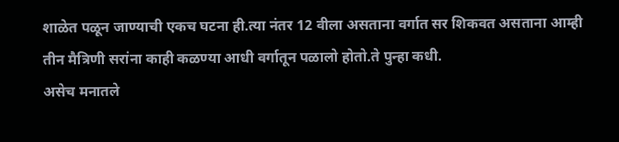शाळेत पळून जाण्याची एकच घटना ही.त्या नंतर 12 वीला असताना वर्गात सर शिकवत असताना आम्ही तीन मैत्रिणी सरांना काही कळण्या आधी वर्गातून पळालो होतो.ते पुन्हा कधी.
असेच मनातले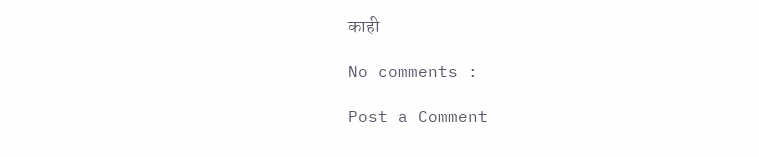काही

No comments :

Post a Comment